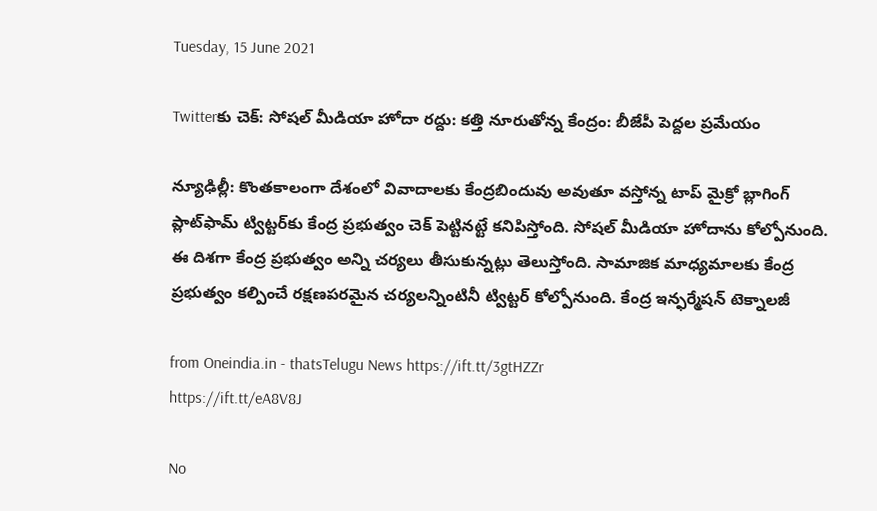Tuesday, 15 June 2021

Twitterకు చెక్: సోషల్ మీడియా హోదా రద్దు: కత్తి నూరుతోన్న కేంద్రం: బీజేపీ పెద్దల ప్రమేయం

న్యూఢిల్లీ: కొంతకాలంగా దేశంలో వివాదాలకు కేంద్రబిందువు అవుతూ వస్తోన్న టాప్ మైక్రో బ్లాగింగ్ ప్లాట్‌ఫామ్ ట్విట్టర్‌కు కేంద్ర ప్రభుత్వం చెక్ పెట్టినట్టే కనిపిస్తోంది. సోషల్ మీడియా హోదాను కోల్పోనుంది. ఈ దిశగా కేంద్ర ప్రభుత్వం అన్ని చర్యలు తీసుకున్నట్లు తెలుస్తోంది. సామాజిక మాధ్యమాలకు కేంద్ర ప్రభుత్వం కల్పించే రక్షణపరమైన చర్యలన్నింటినీ ట్విట్టర్ కోల్పోనుంది. కేంద్ర ఇన్ఫర్మేషన్ టెక్నాలజీ

from Oneindia.in - thatsTelugu News https://ift.tt/3gtHZZr
https://ift.tt/eA8V8J

No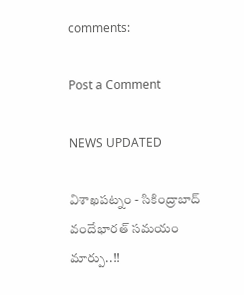comments:

Post a Comment

NEWS UPDATED

విశాఖపట్నం - సికింద్రాబాద్ వందేభారత్ సమయం మార్పు..!!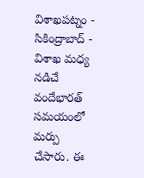విశాఖపట్నం - సికింద్రాబాద్ - విశాఖ మధ్య నడిచే వందేభారత్ సమయంలో మర్పు చేసారు. ఈ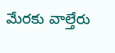మేరకు వాల్తేరు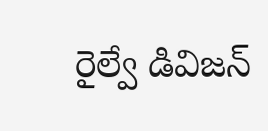రైల్వే డివిజన్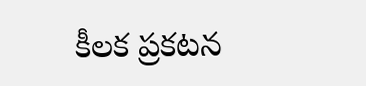కీలక ప్రకటన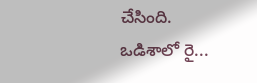చేసింది. ఒడిశాలో రై...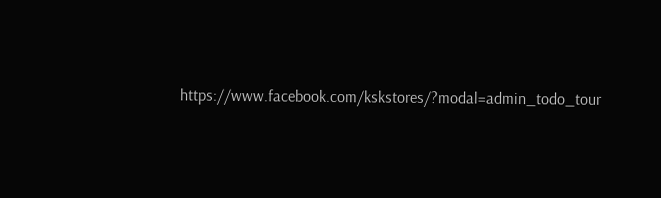https://www.facebook.com/kskstores/?modal=admin_todo_tour